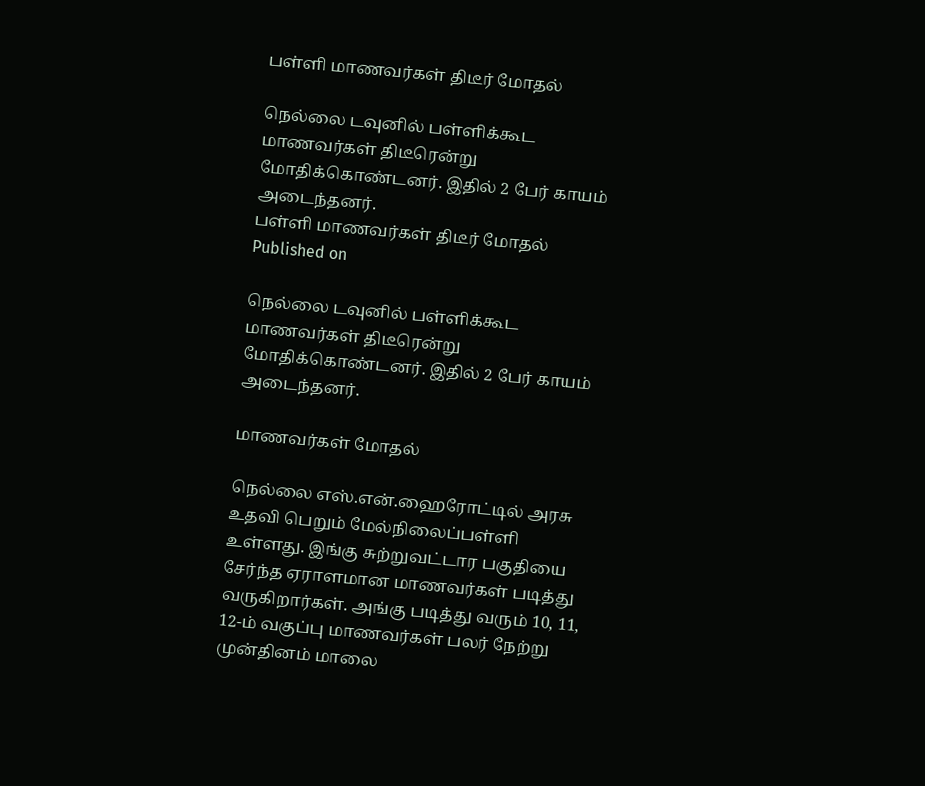பள்ளி மாணவர்கள் திடீர் மோதல்

நெல்லை டவுனில் பள்ளிக்கூட மாணவர்கள் திடீரென்று மோதிக்கொண்டனர். இதில் 2 பேர் காயம் அடைந்தனர்.
பள்ளி மாணவர்கள் திடீர் மோதல்
Published on

நெல்லை டவுனில் பள்ளிக்கூட மாணவர்கள் திடீரென்று மோதிக்கொண்டனர். இதில் 2 பேர் காயம் அடைந்தனர்.

மாணவர்கள் மோதல்

நெல்லை எஸ்.என்.ஹைரோட்டில் அரசு உதவி பெறும் மேல்நிலைப்பள்ளி உள்ளது. இங்கு சுற்றுவட்டார பகுதியை சேர்ந்த ஏராளமான மாணவர்கள் படித்து வருகிறார்கள். அங்கு படித்து வரும் 10, 11, 12-ம் வகுப்பு மாணவர்கள் பலர் நேற்று முன்தினம் மாலை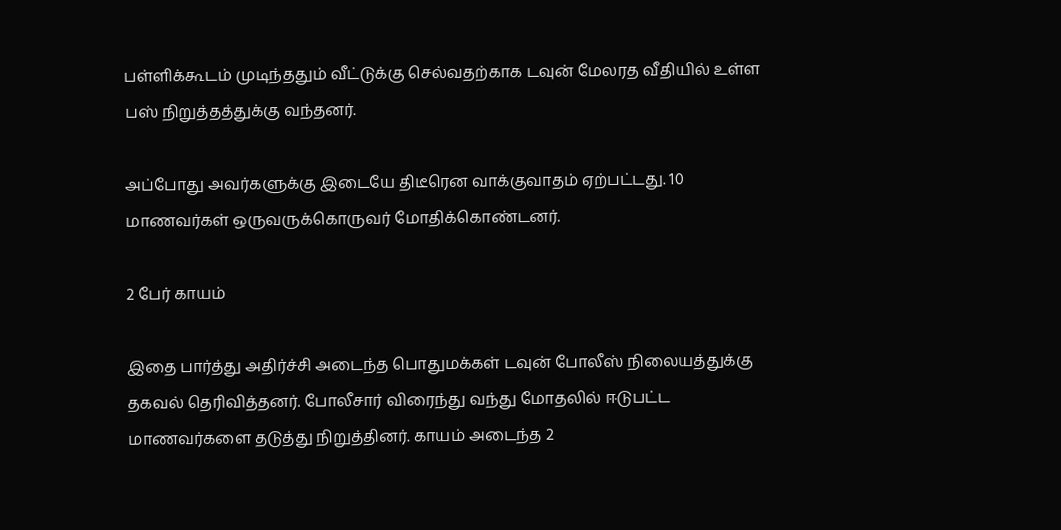பள்ளிக்கூடம் முடிந்ததும் வீட்டுக்கு செல்வதற்காக டவுன் மேலரத வீதியில் உள்ள பஸ் நிறுத்தத்துக்கு வந்தனர்.

அப்போது அவர்களுக்கு இடையே திடீரென வாக்குவாதம் ஏற்பட்டது. 10 மாணவர்கள் ஒருவருக்கொருவர் மோதிக்கொண்டனர்.

2 பேர் காயம்

இதை பார்த்து அதிர்ச்சி அடைந்த பொதுமக்கள் டவுன் போலீஸ் நிலையத்துக்கு தகவல் தெரிவித்தனர். போலீசார் விரைந்து வந்து மோதலில் ஈடுபட்ட மாணவர்களை தடுத்து நிறுத்தினர். காயம் அடைந்த 2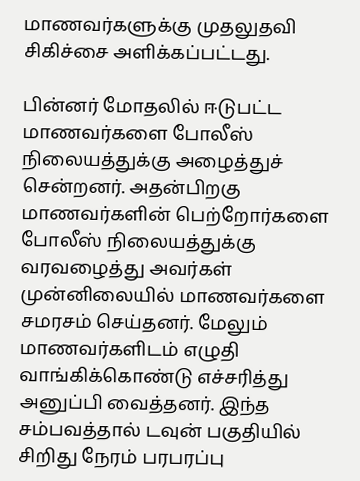மாணவர்களுக்கு முதலுதவி சிகிச்சை அளிக்கப்பட்டது.

பின்னர் மோதலில் ஈடுபட்ட மாணவர்களை போலீஸ் நிலையத்துக்கு அழைத்துச் சென்றனர். அதன்பிறகு மாணவர்களின் பெற்றோர்களை போலீஸ் நிலையத்துக்கு வரவழைத்து அவர்கள் முன்னிலையில் மாணவர்களை சமரசம் செய்தனர். மேலும் மாணவர்களிடம் எழுதி வாங்கிக்கொண்டு எச்சரித்து அனுப்பி வைத்தனர். இந்த சம்பவத்தால் டவுன் பகுதியில் சிறிது நேரம் பரபரப்பு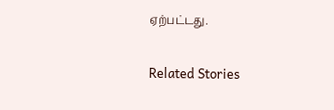ஏற்பட்டது.

Related Stories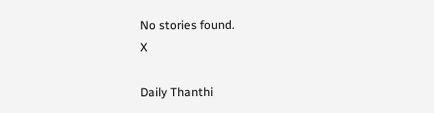No stories found.
X

Daily Thanthi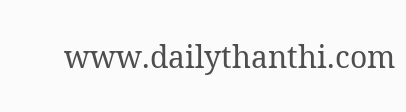www.dailythanthi.com